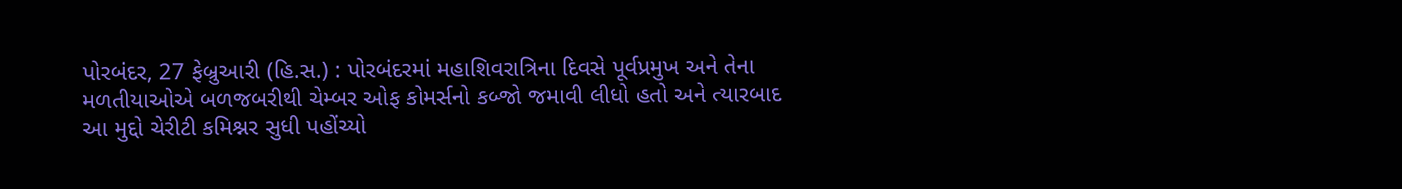પોરબંદર, 27 ફેબ્રુઆરી (હિ.સ.) : પોરબંદરમાં મહાશિવરાત્રિના દિવસે પૂર્વપ્રમુખ અને તેના મળતીયાઓએ બળજબરીથી ચેમ્બર ઓફ કોમર્સનો કબ્જો જમાવી લીધો હતો અને ત્યારબાદ આ મુદ્દો ચેરીટી કમિશ્નર સુધી પહોંચ્યો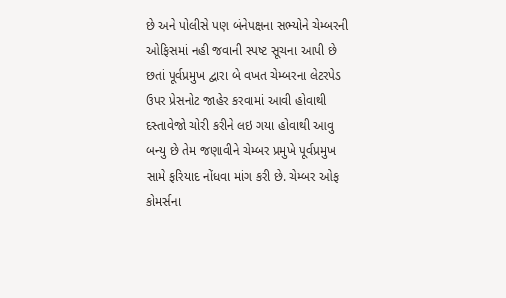છે અને પોલીસે પણ બંનેપક્ષના સભ્યોને ચેમ્બરની ઓફિસમાં નહી જવાની સ્પષ્ટ સૂચના આપી છે છતાં પૂર્વપ્રમુખ દ્વારા બે વખત ચેમ્બરના લેટરપેડ ઉપર પ્રેસનોટ જાહેર કરવામાં આવી હોવાથી દસ્તાવેજો ચોરી કરીને લઇ ગયા હોવાથી આવુ બન્યુ છે તેમ જણાવીને ચેમ્બર પ્રમુખે પૂર્વપ્રમુખ સામે ફરિયાદ નોંધવા માંગ કરી છે. ચેમ્બર ઓફ કોમર્સના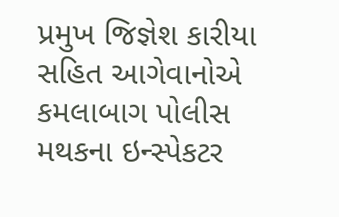પ્રમુખ જિજ્ઞેશ કારીયા સહિત આગેવાનોએ કમલાબાગ પોલીસ મથકના ઇન્સ્પેકટર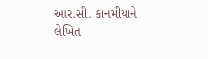આર.સી. કાનમીયાને લેખિત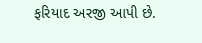ફરિયાદ અરજી આપી છે.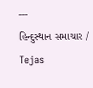---
હિન્દુસ્થાન સમાચાર / Tejas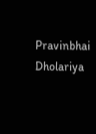Pravinbhai Dholariya